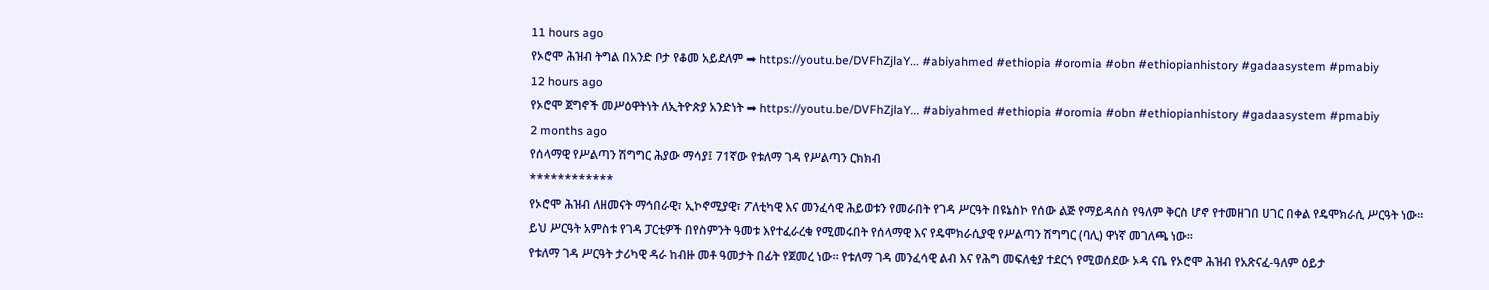11 hours ago
የኦሮሞ ሕዝብ ትግል በአንድ ቦታ የቆመ አይደለም ➡ https://youtu.be/DVFhZjlaY... #abiyahmed #ethiopia #oromia #obn #ethiopianhistory #gadaasystem #pmabiy
12 hours ago
የኦሮሞ ጀግኖች መሥዕዋትነት ለኢትዮጵያ አንድነት ➡ https://youtu.be/DVFhZjlaY... #abiyahmed #ethiopia #oromia #obn #ethiopianhistory #gadaasystem #pmabiy
2 months ago
የሰላማዊ የሥልጣን ሽግግር ሕያው ማሳያ፤ 71ኛው የቱለማ ገዳ የሥልጣን ርክክብ
************
የኦሮሞ ሕዝብ ለዘመናት ማኅበራዊ፣ ኢኮኖሚያዊ፣ ፖለቲካዊ እና መንፈሳዊ ሕይወቱን የመራበት የገዳ ሥርዓት በዩኔስኮ የሰው ልጅ የማይዳሰስ የዓለም ቅርስ ሆኖ የተመዘገበ ሀገር በቀል የዴሞክራሲ ሥርዓት ነው።
ይህ ሥርዓት አምስቱ የገዳ ፓርቲዎች በየስምንት ዓመቱ እየተፈራረቁ የሚመሩበት የሰላማዊ እና የዴሞክራሲያዊ የሥልጣን ሽግግር (ባሊ) ዋነኛ መገለጫ ነው።
የቱለማ ገዳ ሥርዓት ታሪካዊ ዳራ ከብዙ መቶ ዓመታት በፊት የጀመረ ነው። የቱለማ ገዳ መንፈሳዊ ልብ እና የሕግ መፍለቂያ ተደርጎ የሚወሰደው ኦዳ ናቤ የኦሮሞ ሕዝብ የአጽናፈ-ዓለም ዕይታ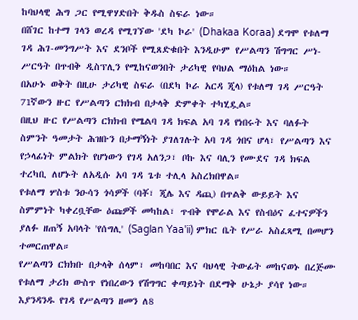ከባህላዊ ሕግ ጋር የሚዋሃድበት ቅዱስ ስፍራ ነው።
በሸገር ከተማ ገላን ወረዳ የሚገኘው 'ደካ ኮራ' (Dhakaa Koraa) ደግሞ የቱለማ ገዳ ሕገ-መንግሥት እና ደንቦች የሚጸድቁበት እንዲሁም የሥልጣን ሽግግር ሥነ-ሥርዓት በጥብቅ ዲስፕሊን የሚከናወንበት ታሪካዊ የባህል ማዕከል ነው።
በአሁኑ ወቅት በዚሁ ታሪካዊ ስፍራ (በደካ ኮራ አርዳ ጂላ) የቱለማ ገዳ ሥርዓት 71ኛውን ዙር የሥልጣን ርክክብ በታላቅ ድምቀት ተካሂዷል።
በዚህ ዙር የሥልጣን ርክክብ የሜልባ ገዳ ክፍል አባ ገዳ የነበሩት እና ባለፉት ስምንት ዓመታት ሕዝቡን በታማኝነት ያገለገሉት አባ ገዳ ጎበና ሆላ፣ የሥልጣን እና የኃላፊነት ምልክት የሆነውን የገዳ አለንጋ፣ ቦኩ እና ባሊን የሙደና ገዳ ክፍል ተረካቢ ለሆኑት ለአዲሱ አባ ገዳ ጌቱ ተሊላ አስረክበዋል።
የቱለማ ሦስቱ ንዑሳን ጎሳዎች (ባቾ፣ ጂሌ እና ዳጪ) በጥልቅ ውይይት እና ስምምነት ካቀረቧቸው ዕጩዎች መካከል፣ ጥብቅ የሞራል እና የስብዕና ፈተናዎችን ያለፉ ዘጠኝ አባላት 'የሰግሊ' (Saglan Yaa'ii) ምክር ቤት የሥራ አስፈጻሚ በመሆን ተመርጠዋል።
የሥልጣን ርክክቡ በታላቅ ሰላም፣ መከባበር እና ባህላዊ ትውፊት መከናወኑ በረጅሙ የቱለማ ታሪክ ውስጥ የነበረውን የሽግግር ቀጣይነት በደማቅ ሁኔታ ያሳየ ነው።
እያንዳንዱ የገዳ የሥልጣን ዘመን ለ8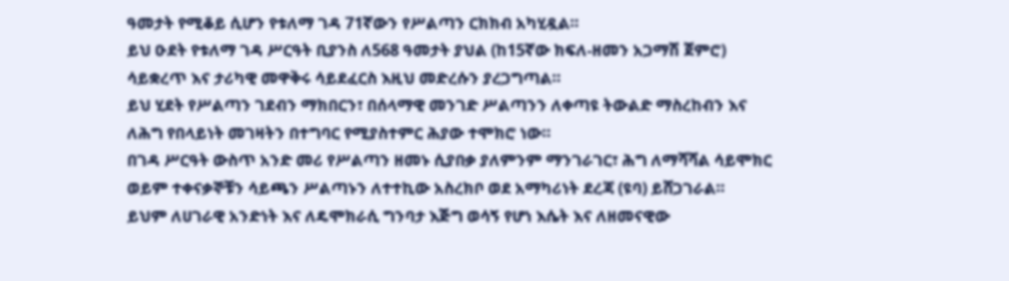ዓመታት የሚቆይ ሲሆን የቱለማ ገዳ 71ኛውን የሥልጣን ርክክብ አካሂዷል።
ይህ ዑደት የቱለማ ገዳ ሥርዓት ቢያንስ ለ568 ዓመታት ያህል (ከ15ኛው ክፍለ-ዘመን አጋማሽ ጀምሮ) ሳይቋረጥ እና ታሪካዊ መዋቅሩ ሳይደፈርስ እዚህ መድረሱን ያረጋግጣል።
ይህ ሂደት የሥልጣን ገደብን ማክበርን፣ በሰላማዊ መንገድ ሥልጣንን ለቀጣዩ ትውልድ ማስረከብን እና ለሕግ የበላይነት መገዛትን በተግባር የሚያስተምር ሕያው ተሞክሮ ነው።
በገዳ ሥርዓት ውስጥ አንድ መሪ የሥልጣን ዘመኑ ሲያበቃ ያለምንም ማንገራገር፣ ሕግ ለማሻሻል ሳይሞክር ወይም ተቀናቃኞቹን ሳይጫን ሥልጣኑን ለተተኪው አስረክቦ ወደ አማካሪነት ደረጃ (ዩባ) ይሸጋገራል።
ይህም ለሀገራዊ አንድነት እና ለዴሞክራሲ ግንባታ እጅግ ወሳኝ የሆነ እሴት እና ለዘመናዊው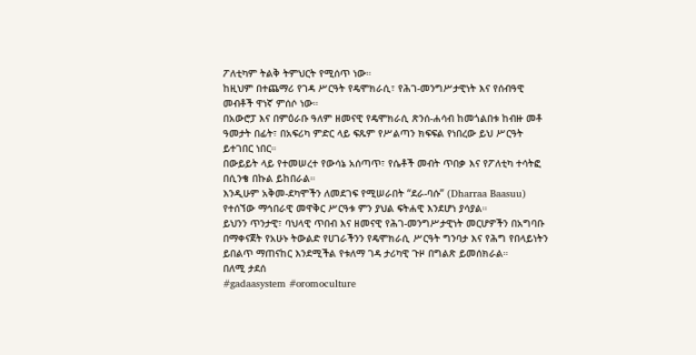ፖለቲካም ትልቅ ትምህርት የሚሰጥ ነው።
ከዚህም በተጨማሪ የገዳ ሥርዓት የዴሞክራሲ፣ የሕገ-መንግሥታዊነት እና የሰብዓዊ መብቶች ዋነኛ ምሰሶ ነው።
በአውሮፓ እና በምዕራቡ ዓለም ዘመናዊ የዴሞክራሲ ጽንሰ-ሐሳብ ከመጎልበቱ ከብዙ መቶ ዓመታት በፊት፣ በአፍሪካ ምድር ላይ ፍጹም የሥልጣን ክፍፍል የነበረው ይህ ሥርዓት ይተገበር ነበር።
በውይይት ላይ የተመሠረተ የውሳኔ አሰጣጥ፣ የሴቶች መብት ጥበቃ እና የፖለቲካ ተሳትፎ በሲንቄ በኩል ይከበራል።
እንዲሁም አቅመ-ደካሞችን ለመደገፍ የሚሠራበት “ደራ-ባሱ” (Dharraa Baasuu) የተሰኘው ማኅበራዊ መዋቅር ሥርዓቱ ምን ያህል ፍትሐዊ እንደሆነ ያሳያል።
ይህንን ጥንታዊ፣ ባህላዊ ጥበብ እና ዘመናዊ የሕገ-መንግሥታዊነት መርሆዎችን በአግባቡ በማቀናጀት የአሁኑ ትውልድ የሀገራችንን የዴሞክራሲ ሥርዓት ግንባታ እና የሕግ የበላይነትን ይበልጥ ማጠናከር እንደሚችል የቱለማ ገዳ ታሪካዊ ጉዞ በግልጽ ይመሰክራል።
በለሚ ታደሰ
#gadaasystem #oromoculture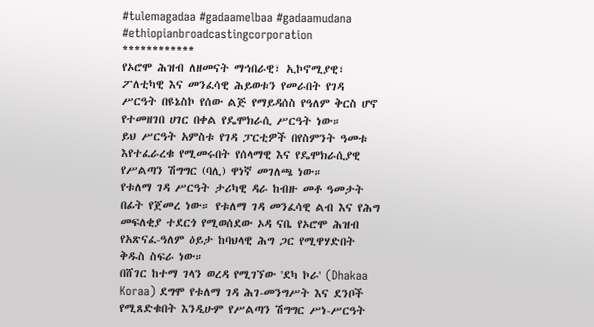#tulemagadaa #gadaamelbaa #gadaamudana #ethiopianbroadcastingcorporation
************
የኦሮሞ ሕዝብ ለዘመናት ማኅበራዊ፣ ኢኮኖሚያዊ፣ ፖለቲካዊ እና መንፈሳዊ ሕይወቱን የመራበት የገዳ ሥርዓት በዩኔስኮ የሰው ልጅ የማይዳሰስ የዓለም ቅርስ ሆኖ የተመዘገበ ሀገር በቀል የዴሞክራሲ ሥርዓት ነው።
ይህ ሥርዓት አምስቱ የገዳ ፓርቲዎች በየስምንት ዓመቱ እየተፈራረቁ የሚመሩበት የሰላማዊ እና የዴሞክራሲያዊ የሥልጣን ሽግግር (ባሊ) ዋነኛ መገለጫ ነው።
የቱለማ ገዳ ሥርዓት ታሪካዊ ዳራ ከብዙ መቶ ዓመታት በፊት የጀመረ ነው። የቱለማ ገዳ መንፈሳዊ ልብ እና የሕግ መፍለቂያ ተደርጎ የሚወሰደው ኦዳ ናቤ የኦሮሞ ሕዝብ የአጽናፈ-ዓለም ዕይታ ከባህላዊ ሕግ ጋር የሚዋሃድበት ቅዱስ ስፍራ ነው።
በሸገር ከተማ ገላን ወረዳ የሚገኘው 'ደካ ኮራ' (Dhakaa Koraa) ደግሞ የቱለማ ገዳ ሕገ-መንግሥት እና ደንቦች የሚጸድቁበት እንዲሁም የሥልጣን ሽግግር ሥነ-ሥርዓት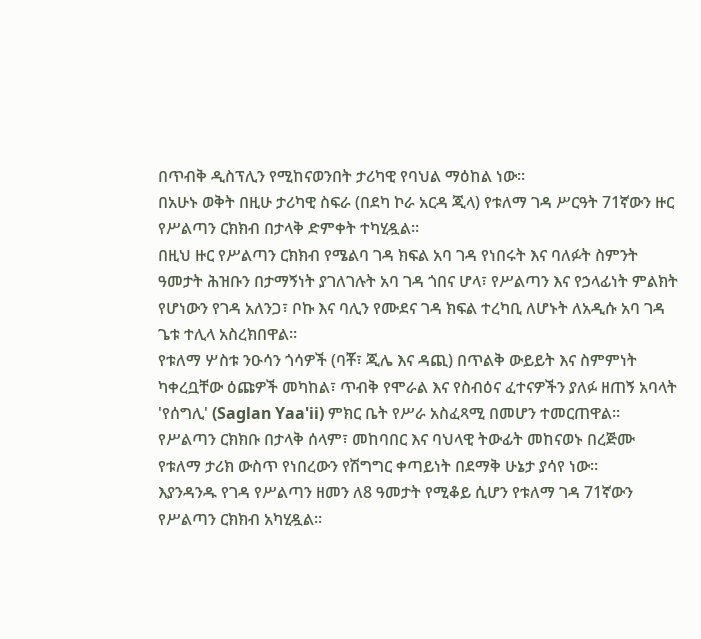በጥብቅ ዲስፕሊን የሚከናወንበት ታሪካዊ የባህል ማዕከል ነው።
በአሁኑ ወቅት በዚሁ ታሪካዊ ስፍራ (በደካ ኮራ አርዳ ጂላ) የቱለማ ገዳ ሥርዓት 71ኛውን ዙር የሥልጣን ርክክብ በታላቅ ድምቀት ተካሂዷል።
በዚህ ዙር የሥልጣን ርክክብ የሜልባ ገዳ ክፍል አባ ገዳ የነበሩት እና ባለፉት ስምንት ዓመታት ሕዝቡን በታማኝነት ያገለገሉት አባ ገዳ ጎበና ሆላ፣ የሥልጣን እና የኃላፊነት ምልክት የሆነውን የገዳ አለንጋ፣ ቦኩ እና ባሊን የሙደና ገዳ ክፍል ተረካቢ ለሆኑት ለአዲሱ አባ ገዳ ጌቱ ተሊላ አስረክበዋል።
የቱለማ ሦስቱ ንዑሳን ጎሳዎች (ባቾ፣ ጂሌ እና ዳጪ) በጥልቅ ውይይት እና ስምምነት ካቀረቧቸው ዕጩዎች መካከል፣ ጥብቅ የሞራል እና የስብዕና ፈተናዎችን ያለፉ ዘጠኝ አባላት 'የሰግሊ' (Saglan Yaa'ii) ምክር ቤት የሥራ አስፈጻሚ በመሆን ተመርጠዋል።
የሥልጣን ርክክቡ በታላቅ ሰላም፣ መከባበር እና ባህላዊ ትውፊት መከናወኑ በረጅሙ የቱለማ ታሪክ ውስጥ የነበረውን የሽግግር ቀጣይነት በደማቅ ሁኔታ ያሳየ ነው።
እያንዳንዱ የገዳ የሥልጣን ዘመን ለ8 ዓመታት የሚቆይ ሲሆን የቱለማ ገዳ 71ኛውን የሥልጣን ርክክብ አካሂዷል።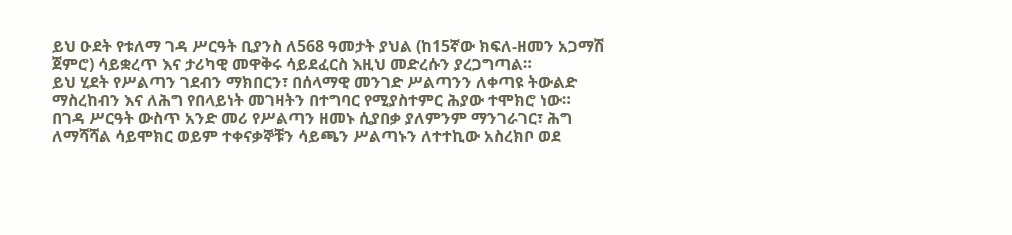ይህ ዑደት የቱለማ ገዳ ሥርዓት ቢያንስ ለ568 ዓመታት ያህል (ከ15ኛው ክፍለ-ዘመን አጋማሽ ጀምሮ) ሳይቋረጥ እና ታሪካዊ መዋቅሩ ሳይደፈርስ እዚህ መድረሱን ያረጋግጣል።
ይህ ሂደት የሥልጣን ገደብን ማክበርን፣ በሰላማዊ መንገድ ሥልጣንን ለቀጣዩ ትውልድ ማስረከብን እና ለሕግ የበላይነት መገዛትን በተግባር የሚያስተምር ሕያው ተሞክሮ ነው።
በገዳ ሥርዓት ውስጥ አንድ መሪ የሥልጣን ዘመኑ ሲያበቃ ያለምንም ማንገራገር፣ ሕግ ለማሻሻል ሳይሞክር ወይም ተቀናቃኞቹን ሳይጫን ሥልጣኑን ለተተኪው አስረክቦ ወደ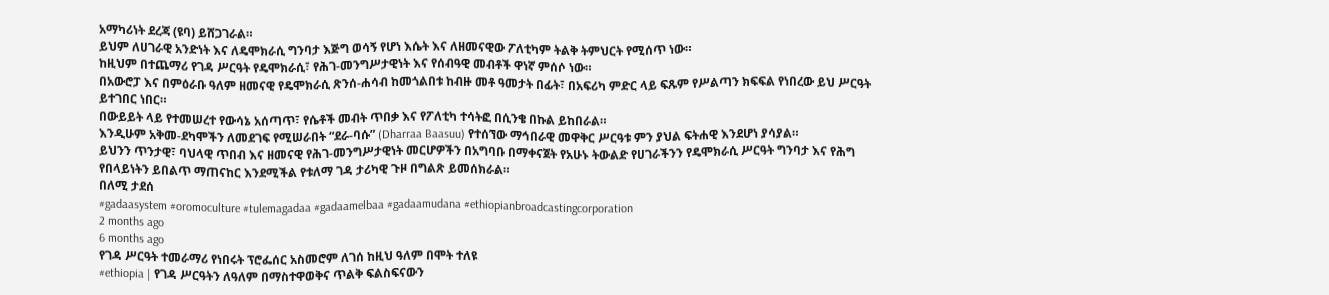አማካሪነት ደረጃ (ዩባ) ይሸጋገራል።
ይህም ለሀገራዊ አንድነት እና ለዴሞክራሲ ግንባታ እጅግ ወሳኝ የሆነ እሴት እና ለዘመናዊው ፖለቲካም ትልቅ ትምህርት የሚሰጥ ነው።
ከዚህም በተጨማሪ የገዳ ሥርዓት የዴሞክራሲ፣ የሕገ-መንግሥታዊነት እና የሰብዓዊ መብቶች ዋነኛ ምሰሶ ነው።
በአውሮፓ እና በምዕራቡ ዓለም ዘመናዊ የዴሞክራሲ ጽንሰ-ሐሳብ ከመጎልበቱ ከብዙ መቶ ዓመታት በፊት፣ በአፍሪካ ምድር ላይ ፍጹም የሥልጣን ክፍፍል የነበረው ይህ ሥርዓት ይተገበር ነበር።
በውይይት ላይ የተመሠረተ የውሳኔ አሰጣጥ፣ የሴቶች መብት ጥበቃ እና የፖለቲካ ተሳትፎ በሲንቄ በኩል ይከበራል።
እንዲሁም አቅመ-ደካሞችን ለመደገፍ የሚሠራበት “ደራ-ባሱ” (Dharraa Baasuu) የተሰኘው ማኅበራዊ መዋቅር ሥርዓቱ ምን ያህል ፍትሐዊ እንደሆነ ያሳያል።
ይህንን ጥንታዊ፣ ባህላዊ ጥበብ እና ዘመናዊ የሕገ-መንግሥታዊነት መርሆዎችን በአግባቡ በማቀናጀት የአሁኑ ትውልድ የሀገራችንን የዴሞክራሲ ሥርዓት ግንባታ እና የሕግ የበላይነትን ይበልጥ ማጠናከር እንደሚችል የቱለማ ገዳ ታሪካዊ ጉዞ በግልጽ ይመሰክራል።
በለሚ ታደሰ
#gadaasystem #oromoculture #tulemagadaa #gadaamelbaa #gadaamudana #ethiopianbroadcastingcorporation
2 months ago
6 months ago
የገዳ ሥርዓት ተመራማሪ የነበሩት ፕሮፌሰር አስመሮም ለገሰ ከዚህ ዓለም በሞት ተለዩ
#ethiopia | የገዳ ሥርዓትን ለዓለም በማስተዋወቅና ጥልቅ ፍልስፍናውን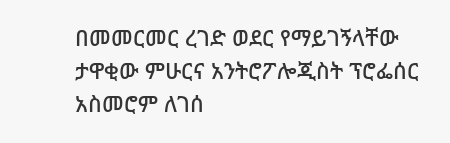በመመርመር ረገድ ወደር የማይገኝላቸው ታዋቂው ምሁርና አንትሮፖሎጂስት ፕሮፌሰር አስመሮም ለገሰ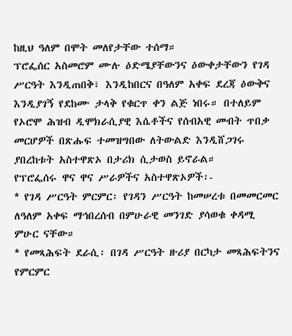ከዚህ ዓለም በሞት መለየታቸው ተሰማ።
ፕሮፌሰር አስመሮም ሙሉ ዕድሜያቸውንና ዕውቀታቸውን የገዳ ሥርዓት እንዲጠበቅ፣ እንዲከበርና በዓለም አቀፍ ደረጃ ዕውቅና እንዲያገኝ የደከሙ ታላቅ የቁርጥ ቀን ልጅ ነበሩ። በተለይም የኦሮሞ ሕዝብ ዲሞክራሲያዊ እሴቶችና የሰብአዊ መብት ጥበቃ መርሆዎች በጽሑፍ ተመዝግበው ለትውልድ እንዲሸጋገሩ ያበረከቱት አስተዋጽኦ በታሪክ ሲታወስ ይኖራል።
የፕሮፌሰሩ ዋና ዋና ሥራዎችና አስተዋጽኦዎች፡-
* የገዳ ሥርዓት ምርምር፡ የገዳን ሥርዓት ከመሠረቱ በመመርመር ለዓለም አቀፍ ማኅበረሰብ በምሁራዊ መንገድ ያሳወቁ ቀዳሚ ምሁር ናቸው።
* የመጻሕፍት ደራሲ፡ በገዳ ሥርዓት ዙሪያ በርካታ መጻሕፍትንና የምርምር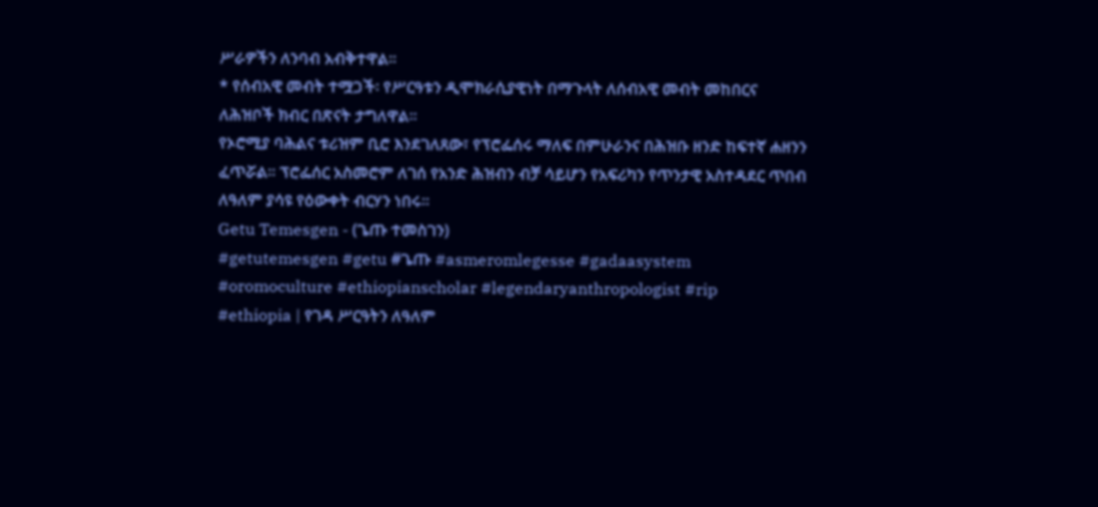ሥራዎችን ለንባብ አብቅተዋል።
* የሰብአዊ መብት ተሟጋች፡ የሥርዓቱን ዲሞክራሲያዊነት በማጉላት ለሰብአዊ መብት መከበርና ለሕዝቦች ክብር በጽናት ታግለዋል።
የኦሮሚያ ባሕልና ቱሪዝም ቢሮ እንደገለጸው፣ የፕሮፌሰሩ ማለፍ በምሁራንና በሕዝቡ ዘንድ ከፍተኛ ሐዘንን ፈጥሯል። ፕሮፌሰር አስመሮም ለገሰ የአንድ ሕዝብን ብቻ ሳይሆን የአፍሪካን የጥንታዊ አስተዳደር ጥበብ ለዓለም ያሳዩ የዕውቀት ብርሃን ነበሩ።
Getu Temesgen - (ጌጡ ተመስገን)
#getutemesgen #getu #ጌጡ #asmeromlegesse #gadaasystem #oromoculture #ethiopianscholar #legendaryanthropologist #rip
#ethiopia | የገዳ ሥርዓትን ለዓለም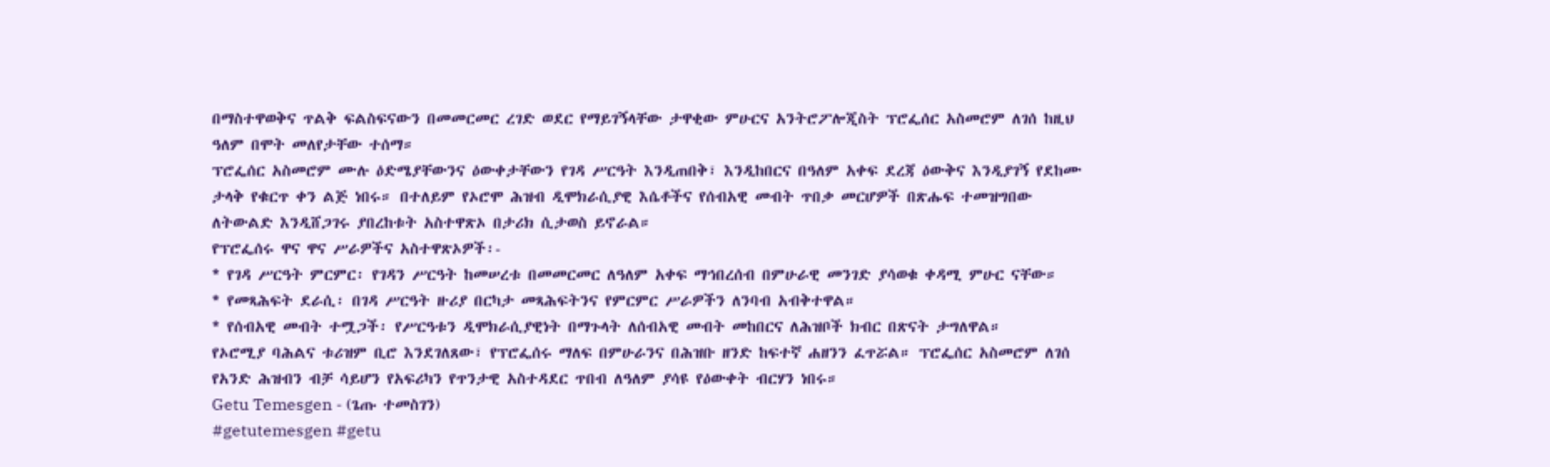በማስተዋወቅና ጥልቅ ፍልስፍናውን በመመርመር ረገድ ወደር የማይገኝላቸው ታዋቂው ምሁርና አንትሮፖሎጂስት ፕሮፌሰር አስመሮም ለገሰ ከዚህ ዓለም በሞት መለየታቸው ተሰማ።
ፕሮፌሰር አስመሮም ሙሉ ዕድሜያቸውንና ዕውቀታቸውን የገዳ ሥርዓት እንዲጠበቅ፣ እንዲከበርና በዓለም አቀፍ ደረጃ ዕውቅና እንዲያገኝ የደከሙ ታላቅ የቁርጥ ቀን ልጅ ነበሩ። በተለይም የኦሮሞ ሕዝብ ዲሞክራሲያዊ እሴቶችና የሰብአዊ መብት ጥበቃ መርሆዎች በጽሑፍ ተመዝግበው ለትውልድ እንዲሸጋገሩ ያበረከቱት አስተዋጽኦ በታሪክ ሲታወስ ይኖራል።
የፕሮፌሰሩ ዋና ዋና ሥራዎችና አስተዋጽኦዎች፡-
* የገዳ ሥርዓት ምርምር፡ የገዳን ሥርዓት ከመሠረቱ በመመርመር ለዓለም አቀፍ ማኅበረሰብ በምሁራዊ መንገድ ያሳወቁ ቀዳሚ ምሁር ናቸው።
* የመጻሕፍት ደራሲ፡ በገዳ ሥርዓት ዙሪያ በርካታ መጻሕፍትንና የምርምር ሥራዎችን ለንባብ አብቅተዋል።
* የሰብአዊ መብት ተሟጋች፡ የሥርዓቱን ዲሞክራሲያዊነት በማጉላት ለሰብአዊ መብት መከበርና ለሕዝቦች ክብር በጽናት ታግለዋል።
የኦሮሚያ ባሕልና ቱሪዝም ቢሮ እንደገለጸው፣ የፕሮፌሰሩ ማለፍ በምሁራንና በሕዝቡ ዘንድ ከፍተኛ ሐዘንን ፈጥሯል። ፕሮፌሰር አስመሮም ለገሰ የአንድ ሕዝብን ብቻ ሳይሆን የአፍሪካን የጥንታዊ አስተዳደር ጥበብ ለዓለም ያሳዩ የዕውቀት ብርሃን ነበሩ።
Getu Temesgen - (ጌጡ ተመስገን)
#getutemesgen #getu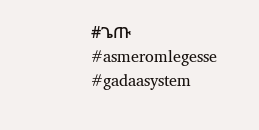#ጌጡ #asmeromlegesse #gadaasystem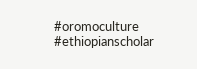#oromoculture #ethiopianscholar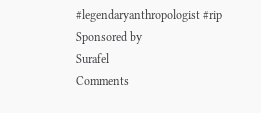#legendaryanthropologist #rip
Sponsored by
Surafel
Comments